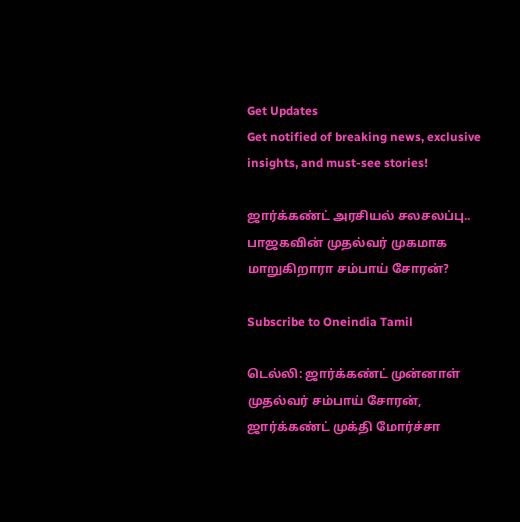Get Updates
Get notified of breaking news, exclusive insights, and must-see stories!

ஜார்க்கண்ட் அரசியல் சலசலப்பு.. பாஜகவின் முதல்வர் முகமாக மாறுகிறாரா சம்பாய் சோரன்?

Subscribe to Oneindia Tamil

டெல்லி: ஜார்க்கண்ட் முன்னாள் முதல்வர் சம்பாய் சோரன், ஜார்க்கண்ட் முக்தி மோர்ச்சா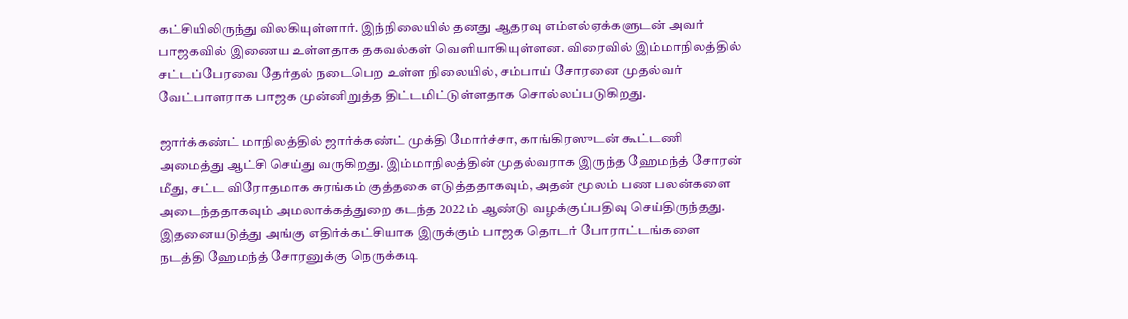கட்சியிலிருந்து விலகியுள்ளார். இந்நிலையில் தனது ஆதரவு எம்எல்ஏக்களுடன் அவர் பாஜகவில் இணைய உள்ளதாக தகவல்கள் வெளியாகியுள்ளன. விரைவில் இம்மாநிலத்தில் சட்டப்பேரவை தேர்தல் நடைபெற உள்ள நிலையில், சம்பாய் சோரனை முதல்வர் வேட்பாளராக பாஜக முன்னிறுத்த திட்டமிட்டுள்ளதாக சொல்லப்படுகிறது.

ஜார்க்கண்ட் மாநிலத்தில் ஜார்க்கண்ட் முக்தி மோர்ச்சா, காங்கிரஸுடன் கூட்டணி அமைத்து ஆட்சி செய்து வருகிறது. இம்மாநிலத்தின் முதல்வராக இருந்த ஹேமந்த் சோரன் மீது, சட்ட விரோதமாக சுரங்கம் குத்தகை எடுத்ததாகவும், அதன் மூலம் பண பலன்களை அடைந்ததாகவும் அமலாக்கத்துறை கடந்த 2022ம் ஆண்டு வழக்குப்பதிவு செய்திருந்தது. இதனையடுத்து அங்கு எதிர்க்கட்சியாக இருக்கும் பாஜக தொடர் போராட்டங்களை நடத்தி ஹேமந்த் சோரனுக்கு நெருக்கடி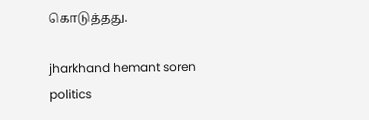கொடுத்தது.

jharkhand hemant soren politics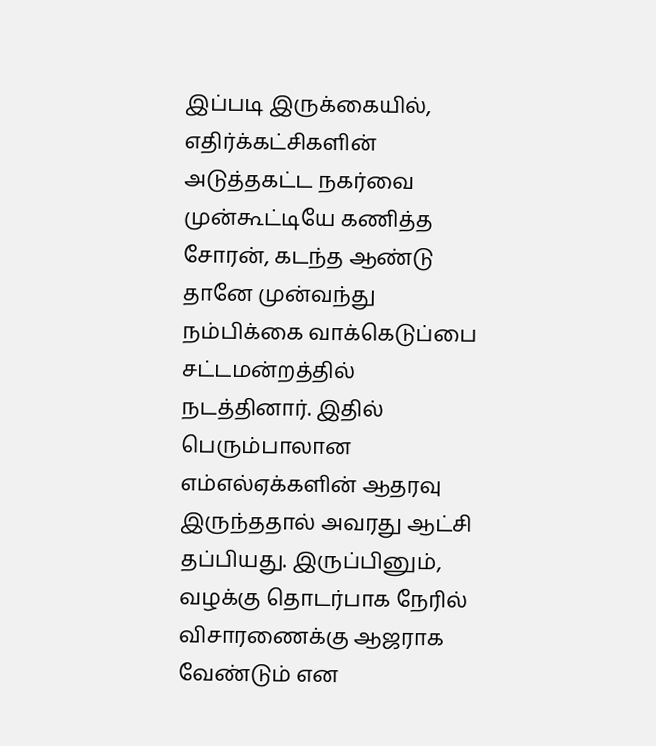இப்படி இருக்கையில், எதிர்க்கட்சிகளின் அடுத்தகட்ட நகர்வை முன்கூட்டியே கணித்த சோரன், கடந்த ஆண்டு தானே முன்வந்து நம்பிக்கை வாக்கெடுப்பை சட்டமன்றத்தில் நடத்தினார். இதில் பெரும்பாலான எம்எல்ஏக்களின் ஆதரவு இருந்ததால் அவரது ஆட்சி தப்பியது. இருப்பினும், வழக்கு தொடர்பாக நேரில் விசாரணைக்கு ஆஜராக வேண்டும் என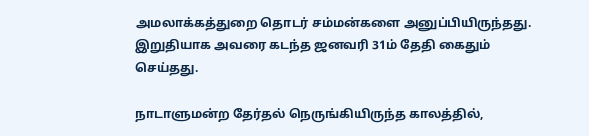அமலாக்கத்துறை தொடர் சம்மன்களை அனுப்பியிருந்தது. இறுதியாக அவரை கடந்த ஜனவரி 31ம் தேதி கைதும் செய்தது.

நாடாளுமன்ற தேர்தல் நெருங்கியிருந்த காலத்தில்,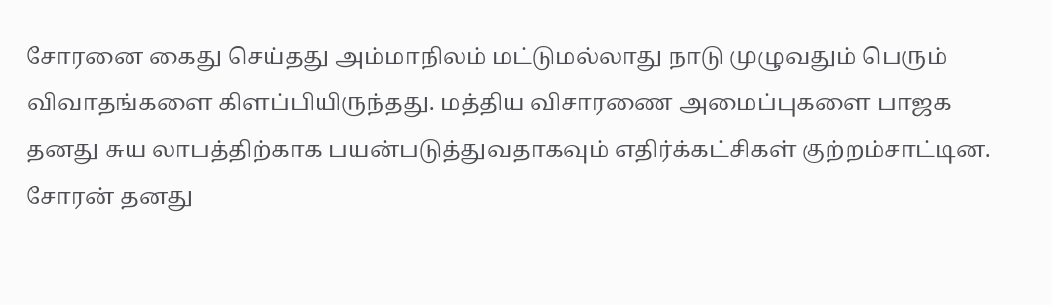சோரனை கைது செய்தது அம்மாநிலம் மட்டுமல்லாது நாடு முழுவதும் பெரும் விவாதங்களை கிளப்பியிருந்தது. மத்திய விசாரணை அமைப்புகளை பாஜக தனது சுய லாபத்திற்காக பயன்படுத்துவதாகவும் எதிர்க்கட்சிகள் குற்றம்சாட்டின. சோரன் தனது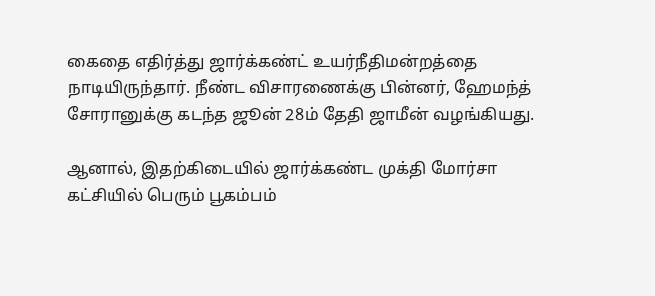கைதை எதிர்த்து ஜார்க்கண்ட் உயர்நீதிமன்றத்தை நாடியிருந்தார். நீண்ட விசாரணைக்கு பின்னர், ஹேமந்த் சோரானுக்கு கடந்த ஜூன் 28ம் தேதி ஜாமீன் வழங்கியது.

ஆனால், இதற்கிடையில் ஜார்க்கண்ட முக்தி மோர்சா கட்சியில் பெரும் பூகம்பம்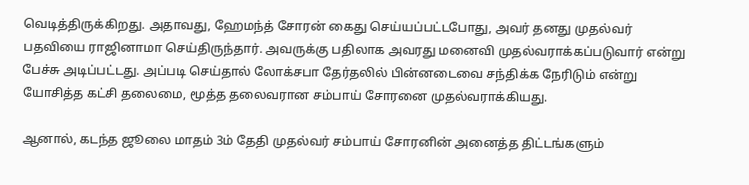வெடித்திருக்கிறது. அதாவது, ஹேமந்த் சோரன் கைது செய்யப்பட்டபோது, அவர் தனது முதல்வர் பதவியை ராஜினாமா செய்திருந்தார். அவருக்கு பதிலாக அவரது மனைவி முதல்வராக்கப்படுவார் என்று பேச்சு அடிப்பட்டது. அப்படி செய்தால் லோக்சபா தேர்தலில் பின்னடைவை சந்திக்க நேரிடும் என்று யோசித்த கட்சி தலைமை, மூத்த தலைவரான சம்பாய் சோரனை முதல்வராக்கியது.

ஆனால், கடந்த ஜூலை மாதம் 3ம் தேதி முதல்வர் சம்பாய் சோரனின் அனைத்த திட்டங்களும்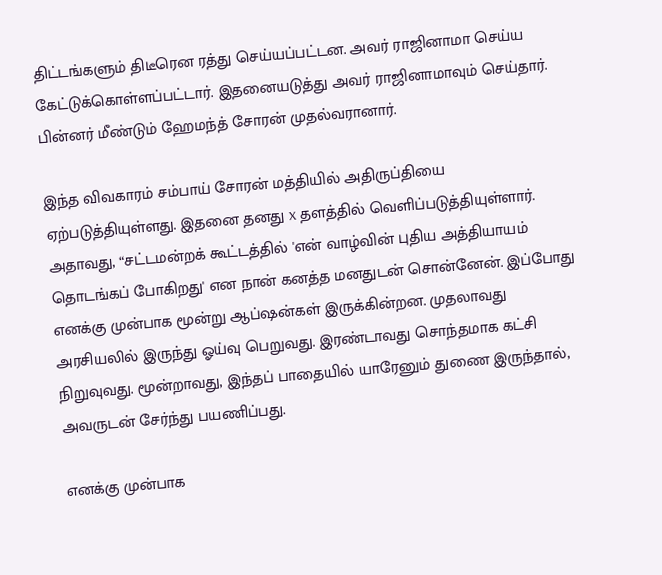திட்டங்களும் திடீரென ரத்து செய்யப்பட்டன. அவர் ராஜினாமா செய்ய கேட்டுக்கொள்ளப்பட்டார். இதனையடுத்து அவர் ராஜினாமாவும் செய்தார். பின்னர் மீண்டும் ஹேமந்த் சோரன் முதல்வரானார்.

இந்த விவகாரம் சம்பாய் சோரன் மத்தியில் அதிருப்தியை ஏற்படுத்தியுள்ளது. இதனை தனது x தளத்தில் வெளிப்படுத்தியுள்ளார். அதாவது, “சட்டமன்றக் கூட்டத்தில் 'என் வாழ்வின் புதிய அத்தியாயம் தொடங்கப் போகிறது' என நான் கனத்த மனதுடன் சொன்னேன். இப்போது எனக்கு முன்பாக மூன்று ஆப்ஷன்கள் இருக்கின்றன. முதலாவது அரசியலில் இருந்து ஓய்வு பெறுவது. இரண்டாவது சொந்தமாக கட்சி நிறுவுவது. மூன்றாவது, இந்தப் பாதையில் யாரேனும் துணை இருந்தால், அவருடன் சேர்ந்து பயணிப்பது.

எனக்கு முன்பாக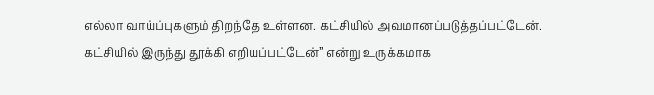எல்லா வாய்ப்புகளும் திறந்தே உள்ளன. கட்சியில் அவமானப்படுத்தப்பட்டேன். கட்சியில் இருந்து தூக்கி எறியப்பட்டேன்” என்று உருக்கமாக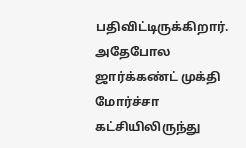பதிவிட்டிருக்கிறார். அதேபோல ஜார்க்கண்ட் முக்தி மோர்ச்சா கட்சியிலிருந்து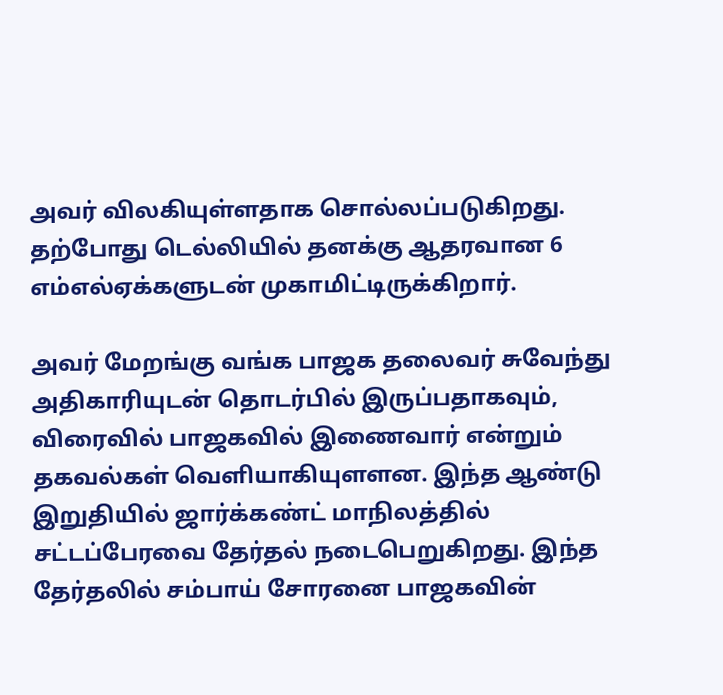அவர் விலகியுள்ளதாக சொல்லப்படுகிறது. தற்போது டெல்லியில் தனக்கு ஆதரவான 6 எம்எல்ஏக்களுடன் முகாமிட்டிருக்கிறார்.

அவர் மேறங்கு வங்க பாஜக தலைவர் சுவேந்து அதிகாரியுடன் தொடர்பில் இருப்பதாகவும், விரைவில் பாஜகவில் இணைவார் என்றும் தகவல்கள் வெளியாகியுளளன. இந்த ஆண்டு இறுதியில் ஜார்க்கண்ட் மாநிலத்தில் சட்டப்பேரவை தேர்தல் நடைபெறுகிறது. இந்த தேர்தலில் சம்பாய் சோரனை பாஜகவின்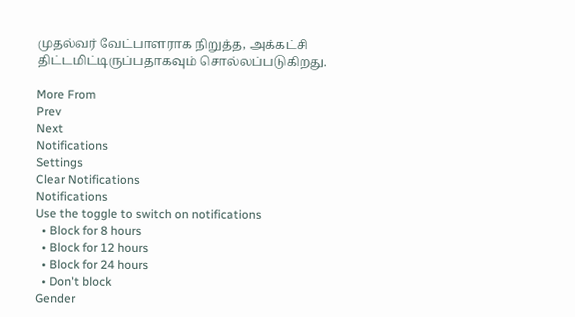முதல்வர் வேட்பாளராக நிறுத்த, அக்கட்சி திட்டமிட்டிருப்பதாகவும் சொல்லப்படுகிறது.

More From
Prev
Next
Notifications
Settings
Clear Notifications
Notifications
Use the toggle to switch on notifications
  • Block for 8 hours
  • Block for 12 hours
  • Block for 24 hours
  • Don't block
Gender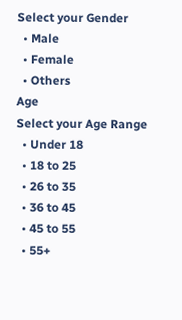Select your Gender
  • Male
  • Female
  • Others
Age
Select your Age Range
  • Under 18
  • 18 to 25
  • 26 to 35
  • 36 to 45
  • 45 to 55
  • 55+